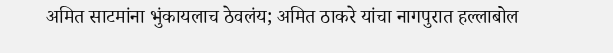अमित साटमांना भुंकायलाच ठेवलंय; अमित ठाकरे यांचा नागपुरात हल्लाबोल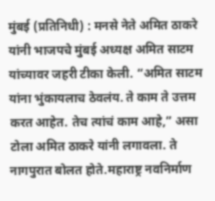मुंबई (प्रतिनिधी) : मनसे नेते अमित ठाकरे यांनी भाजपचे मुंबई अध्यक्ष अमित साटम यांच्यावर जहरी टीका केली. “अमित साटम यांना भुंकायलाच ठेवलंय. ते काम ते उत्तम करत आहेत. तेच त्यांचं काम आहे,” असा टोला अमित ठाकरे यांनी लगावला. ते नागपुरात बोलत होते.महाराष्ट्र नवनिर्माण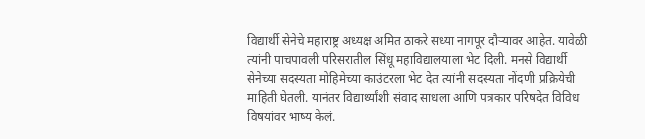विद्यार्थी सेनेचे महाराष्ट्र अध्यक्ष अमित ठाकरे सध्या नागपूर दौऱ्यावर आहेत. यावेळी त्यांनी पाचपावली परिसरातील सिंधू महाविद्यालयाला भेट दिली. मनसे विद्यार्थी सेनेच्या सदस्यता मोहिमेच्या काउंटरला भेट देत त्यांनी सदस्यता नोंदणी प्रक्रियेची माहिती घेतली. यानंतर विद्यार्थ्यांशी संवाद साधला आणि पत्रकार परिषदेत विविध विषयांवर भाष्य केलं.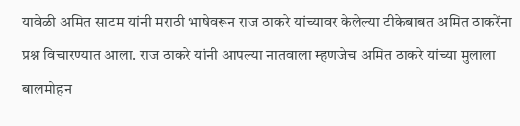यावेळी अमित साटम यांनी मराठी भाषेवरून राज ठाकरे यांच्यावर केलेल्या टीकेबाबत अमित ठाकरेंना प्रश्न विचारण्यात आला. राज ठाकरे यांनी आपल्या नातवाला म्हणजेच अमित ठाकरे यांच्या मुलाला बालमोहन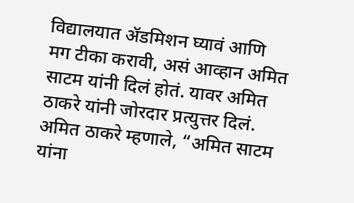विद्यालयात ॲडमिशन घ्यावं आणि मग टीका करावी, असं आव्हान अमित साटम यांनी दिलं होतं. यावर अमित ठाकरे यांनी जोरदार प्रत्युत्तर दिलं.
अमित ठाकरे म्हणाले, “अमित साटम यांना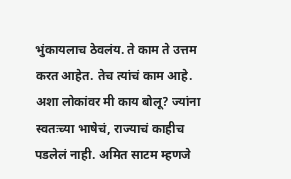भुंकायलाच ठेवलंय. ते काम ते उत्तम करत आहेत. तेच त्यांचं काम आहे. अशा लोकांवर मी काय बोलू? ज्यांना स्वतःच्या भाषेचं, राज्याचं काहीच पडलेलं नाही. अमित साटम म्हणजे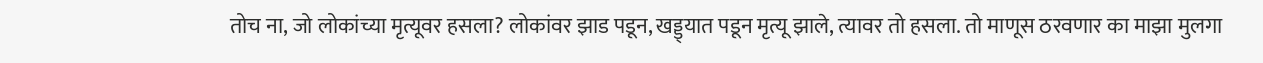तोच ना, जो लोकांच्या मृत्यूवर हसला? लोकांवर झाड पडून, खड्ड्यात पडून मृत्यू झाले, त्यावर तो हसला. तो माणूस ठरवणार का माझा मुलगा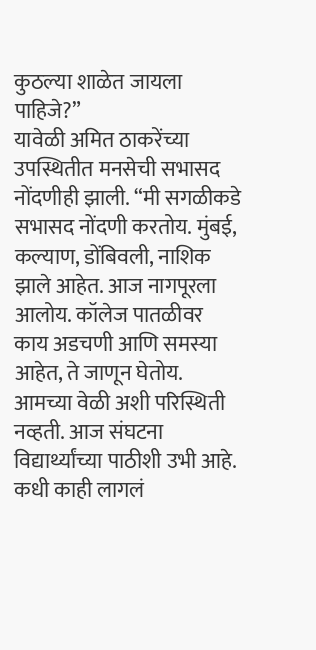कुठल्या शाळेत जायला पाहिजे?”
यावेळी अमित ठाकरेंच्या उपस्थितीत मनसेची सभासद नोंदणीही झाली. “मी सगळीकडे सभासद नोंदणी करतोय. मुंबई, कल्याण, डोंबिवली, नाशिक झाले आहेत. आज नागपूरला आलोय. कॉलेज पातळीवर काय अडचणी आणि समस्या आहेत, ते जाणून घेतोय. आमच्या वेळी अशी परिस्थिती नव्हती. आज संघटना विद्यार्थ्यांच्या पाठीशी उभी आहे. कधी काही लागलं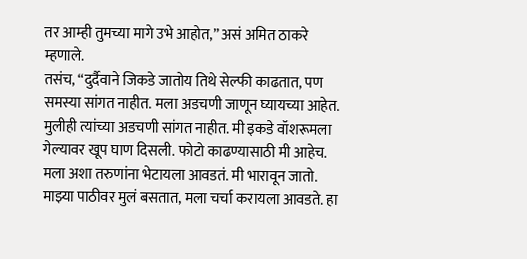तर आम्ही तुमच्या मागे उभे आहोत,” असं अमित ठाकरे म्हणाले.
तसंच, “दुर्दैवाने जिकडे जातोय तिथे सेल्फी काढतात, पण समस्या सांगत नाहीत. मला अडचणी जाणून घ्यायच्या आहेत. मुलीही त्यांच्या अडचणी सांगत नाहीत. मी इकडे वॉशरूमला गेल्यावर खूप घाण दिसली. फोटो काढण्यासाठी मी आहेच. मला अशा तरुणांना भेटायला आवडतं. मी भारावून जातो. माझ्या पाठीवर मुलं बसतात, मला चर्चा करायला आवडते. हा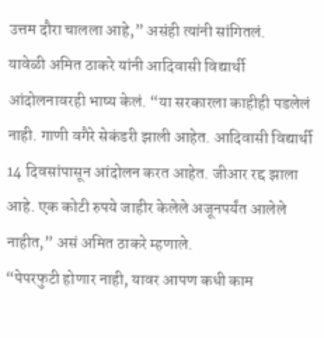उत्तम दौरा चालला आहे,” असंही त्यांनी सांगितलं.
यावेळी अमित ठाकरे यांनी आदिवासी विद्यार्थी आंदोलनावरही भाष्य केलं. “या सरकारला काहीही पडलेलं नाही. गाणी वगैरे सेकंडरी झाली आहेत. आदिवासी विद्यार्थी 14 दिवसांपासून आंदोलन करत आहेत. जीआर रद्द झाला आहे. एक कोटी रुपये जाहीर केलेले अजूनपर्यंत आलेले नाहीत,” असं अमित ठाकरे म्हणाले.
“पेपरफुटी होणार नाही, यावर आपण कधी काम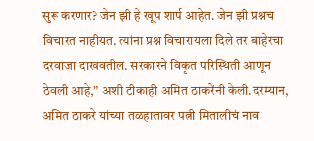सुरू करणार? जेन झी हे खूप शार्प आहेत. जेन झी प्रश्नच विचारत नाहीयत. त्यांना प्रश्न विचारायला दिले तर बाहेरचा दरवाजा दाखवतील. सरकारने विकृत परिस्थिती आणून ठेवली आहे,” अशी टीकाही अमित ठाकरेंनी केली.दरम्यान, अमित ठाकरे यांच्या तळहातावर पत्नी मितालीचं नाव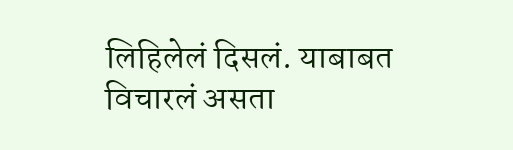लिहिलेलं दिसलं. याबाबत विचारलं असता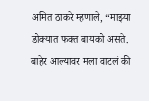अमित ठाकरे म्हणाले, “माझ्या डोक्यात फक्त बायको असते. बाहेर आल्यावर मला वाटलं की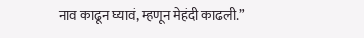नाव काढून घ्यावं, म्हणून मेहंदी काढली.”